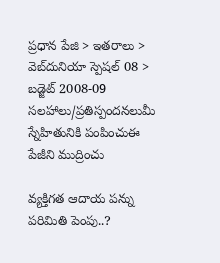ప్రధాన పేజి > ఇతరాలు > వెబ్‌దునియా స్పెషల్ 08 > బడ్జెట్ 2008-09
సలహాలు/ప్రతిస్పందనలుమీ స్నేహితునికి పంపించుఈ పేజీని ముద్రించు

వ్యక్తిగత ఆదాయ పన్ను పరిమితి పెంపు..?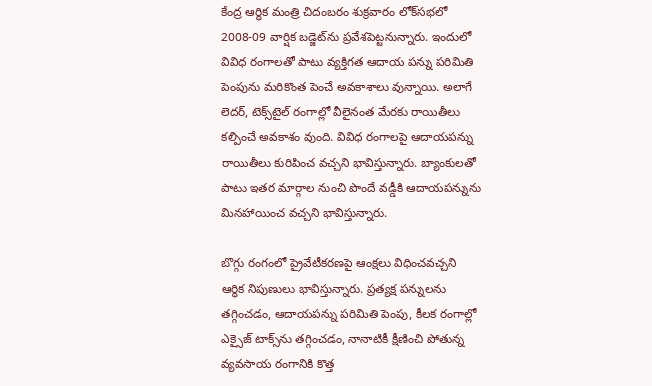కేంద్ర ఆర్థిక మంత్రి చిదంబరం శుక్రవారం లోక్‌సభలో 2008-09 వార్షిక బడ్జెట్‌ను ప్రవేశపెట్టనున్నారు. ఇందులో వివిధ రంగాలతో పాటు వ్యక్తిగత ఆదాయ పన్ను పరిమితి పెంపును మరికొంత పెంచే అవకాశాలు వున్నాయి. అలాగే లెదర్, టెక్స్‌టైల్ రంగాల్లో వీలైనంత మేరకు రాయితీలు కల్పించే అవకాశం వుంది. వివిధ రంగాలపై ఆదాయపన్ను రాయితీలు కురిపించ వచ్చని భావిస్తున్నారు. బ్యాంకులతో పాటు ఇతర మార్గాల నుంచి పొందే వడ్డీకి ఆదాయపన్నును మినహాయించ వచ్చని భావిస్తున్నారు.

బొగ్గు రంగంలో ప్రైవేటీకరణపై ఆంక్షలు విధించవచ్చని ఆర్థిక నిపుణులు భావిస్తున్నారు. ప్రత్యక్ష పన్నులను తగ్గించడం, ఆదాయపన్ను పరిమితి పెంపు, కీలక రంగాల్లో ఎక్సైజ్ టాక్స్‌ను తగ్గించడం, నానాటికీ క్షీణించి పోతున్న వ్యవసాయ రంగానికి కొత్త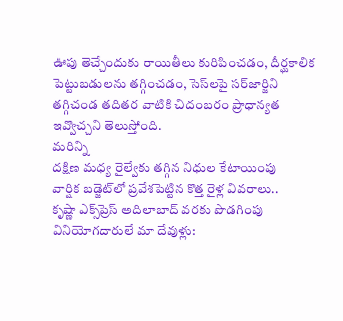ఊపు తెచ్చేందుకు రాయితీలు కురిపించడం, దీర్ఘకాలిక పెట్టుబడులను తగ్గించడం, సెస్‌లపై సర్‌జార్జిని తగ్గిచండ తదితర వాటికి చిదంబరం ప్రాధాన్యత ఇవ్వొచ్చని తెలుస్తోంది.
మరిన్ని
దక్షిణ మధ్య రైల్వేకు తగ్గిన నిధుల కేటాయింపు
వార్షిక బడ్జెట్‌లో ప్రవేశపెట్టిన కొత్త రైళ్ల వివరాలు..
కృష్ణా ఎక్స్‌ప్రెస్ అదిలాబాద్ వరకు పొడగింపు
వినియోగదారులే మా దేవుళ్లు: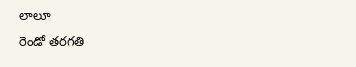లాలూ
రెండో తరగతి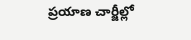ప్రయాణ చార్జీల్లో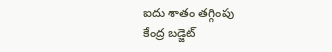ఐదు శాతం తగ్గింపు
కేంద్ర బడ్జెట్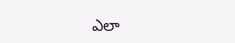ఎలా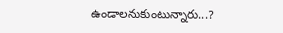ఉండాలనుకుంటున్నారు...?